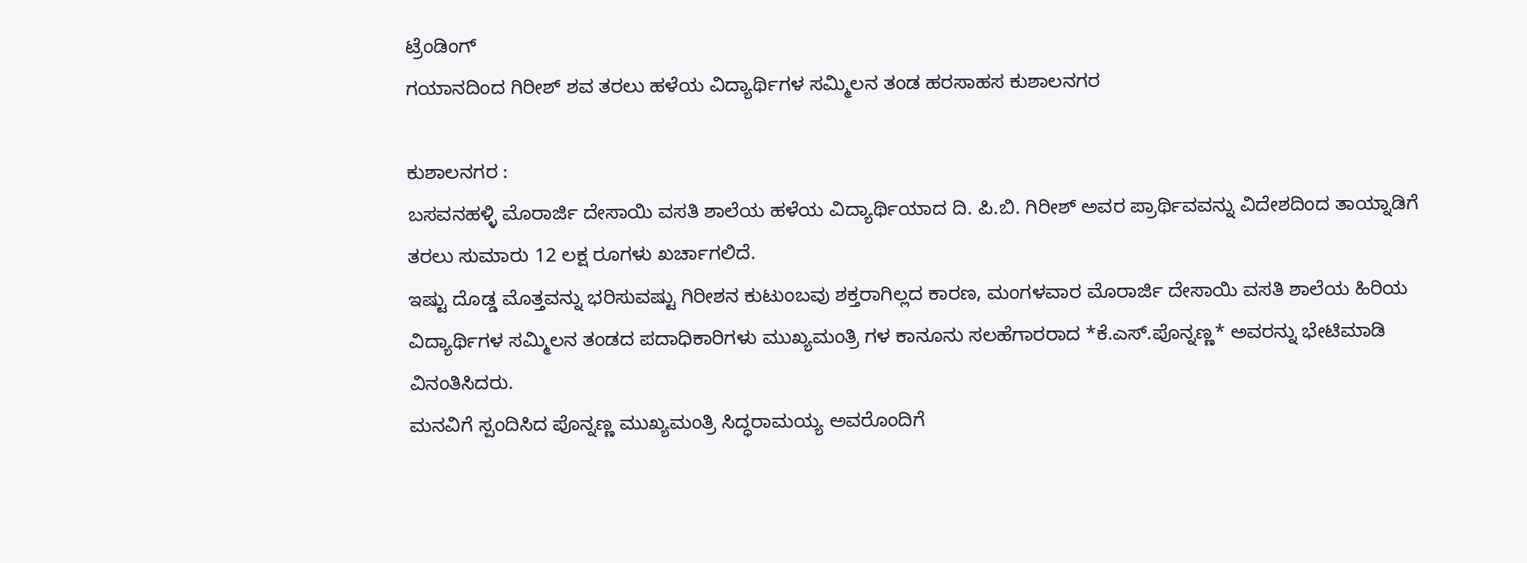ಟ್ರೆಂಡಿಂಗ್
ಗಯಾನದಿಂದ ಗಿರೀಶ್ ಶವ ತರಲು ಹಳೆಯ ವಿದ್ಯಾರ್ಥಿಗಳ ಸಮ್ಮಿಲನ ತಂಡ ಹರಸಾಹಸ ಕುಶಾಲನಗರ

ಕುಶಾಲನಗರ :
ಬಸವನಹಳ್ಳಿ ಮೊರಾರ್ಜಿ ದೇಸಾಯಿ ವಸತಿ ಶಾಲೆಯ ಹಳೆಯ ವಿದ್ಯಾರ್ಥಿಯಾದ ದಿ. ಪಿ.ಬಿ. ಗಿರೀಶ್ ಅವರ ಪ್ರಾರ್ಥಿವವನ್ನು ವಿದೇಶದಿಂದ ತಾಯ್ನಾಡಿಗೆ ತರಲು ಸುಮಾರು 12 ಲಕ್ಷ ರೂಗಳು ಖರ್ಚಾಗಲಿದೆ.
ಇಷ್ಟು ದೊಡ್ಡ ಮೊತ್ತವನ್ನು ಭರಿಸುವಷ್ಟು ಗಿರೀಶನ ಕುಟುಂಬವು ಶಕ್ತರಾಗಿಲ್ಲದ ಕಾರಣ, ಮಂಗಳವಾರ ಮೊರಾರ್ಜಿ ದೇಸಾಯಿ ವಸತಿ ಶಾಲೆಯ ಹಿರಿಯ ವಿದ್ಯಾರ್ಥಿಗಳ ಸಮ್ಮಿಲನ ತಂಡದ ಪದಾಧಿಕಾರಿಗಳು ಮುಖ್ಯಮಂತ್ರಿ ಗಳ ಕಾನೂನು ಸಲಹೆಗಾರರಾದ *ಕೆ.ಎಸ್.ಪೊನ್ನಣ್ಣ* ಅವರನ್ನು ಭೇಟಿಮಾಡಿ ವಿನಂತಿಸಿದರು.
ಮನವಿಗೆ ಸ್ಪಂದಿಸಿದ ಪೊನ್ನಣ್ಣ ಮುಖ್ಯಮಂತ್ರಿ ಸಿದ್ಧರಾಮಯ್ಯ ಅವರೊಂದಿಗೆ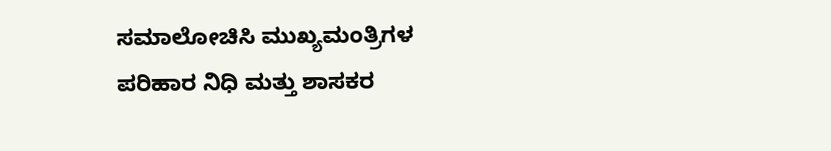ಸಮಾಲೋಚಿಸಿ ಮುಖ್ಯಮಂತ್ರಿಗಳ ಪರಿಹಾರ ನಿಧಿ ಮತ್ತು ಶಾಸಕರ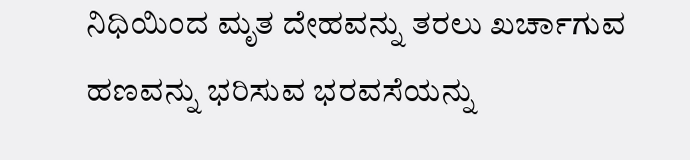ನಿಧಿಯಿಂದ ಮೃತ ದೇಹವನ್ನು ತರಲು ಖರ್ಚಾಗುವ ಹಣವನ್ನು ಭರಿಸುವ ಭರವಸೆಯನ್ನು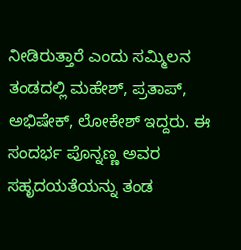ನೀಡಿರುತ್ತಾರೆ ಎಂದು ಸಮ್ಮಿಲನ ತಂಡದಲ್ಲಿ ಮಹೇಶ್, ಪ್ರತಾಪ್, ಅಭಿಷೇಕ್, ಲೋಕೇಶ್ ಇದ್ದರು. ಈ ಸಂದರ್ಭ ಪೊನ್ನಣ್ಣ ಅವರ ಸಹೃದಯತೆಯನ್ನು ತಂಡ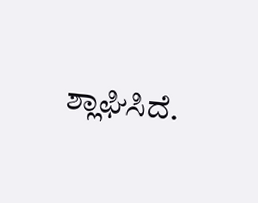ಶ್ಲಾಘಿಸಿದೆ.